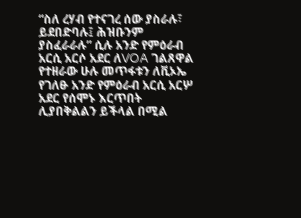“ስለ ረሃብ የተናገረ ሰው ያስራሉ፣ ይደበድባሉ፤ ሕዝቡንም ያስፈራራሉ” ሲሉ አንድ የምዕራብ አርሲ አርሶ አደር ለVOA ገልጸዋል
የተዘራው ሁሉ መጥፋቱን ለቪኦኤ የገለፁ አንድ የምዕራብ አርሲ አርሦ አደር የሰሞኑ እርጥበት ሊያበቅልልን ይችላል በሚል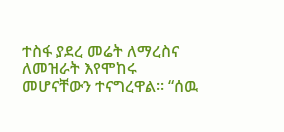ተስፋ ያደረ መሬት ለማረስና ለመዝራት እየሞከሩ መሆናቸውን ተናግረዋል፡፡ “ሰዉ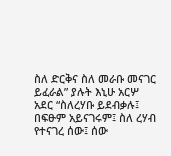ስለ ድርቅና ስለ መራቡ መናገር ይፈራል” ያሉት እኒሁ አርሦ አደር “ስለረሃቡ ይደብቃሉ፤ በፍፁም አይናገሩም፤ ስለ ረሃብ የተናገረ ሰው፤ ሰው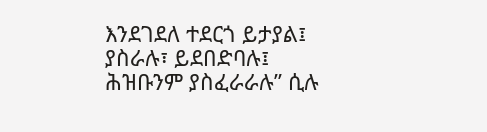እንደገደለ ተደርጎ ይታያል፤ ያስራሉ፣ ይደበድባሉ፤ ሕዝቡንም ያስፈራራሉ” ሲሉ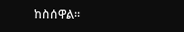ከስሰዋል፡፡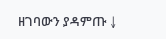ዘገባውን ያዳምጡ ↓